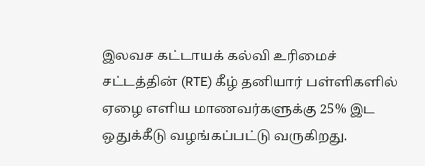இலவச கட்டாயக் கல்வி உரிமைச் சட்டத்தின் (RTE) கீழ் தனியார் பள்ளிகளில் ஏழை எளிய மாணவர்களுக்கு 25% இட ஒதுக்கீடு வழங்கப்பட்டு வருகிறது.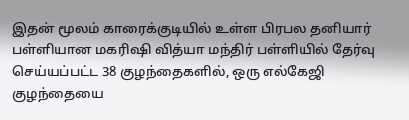இதன் மூலம் காரைக்குடியில் உள்ள பிரபல தனியார் பள்ளியான மகரிஷி வித்யா மந்திர் பள்ளியில் தேர்வு செய்யப்பட்ட 38 குழந்தைகளில், ஒரு எல்கேஜி குழந்தையை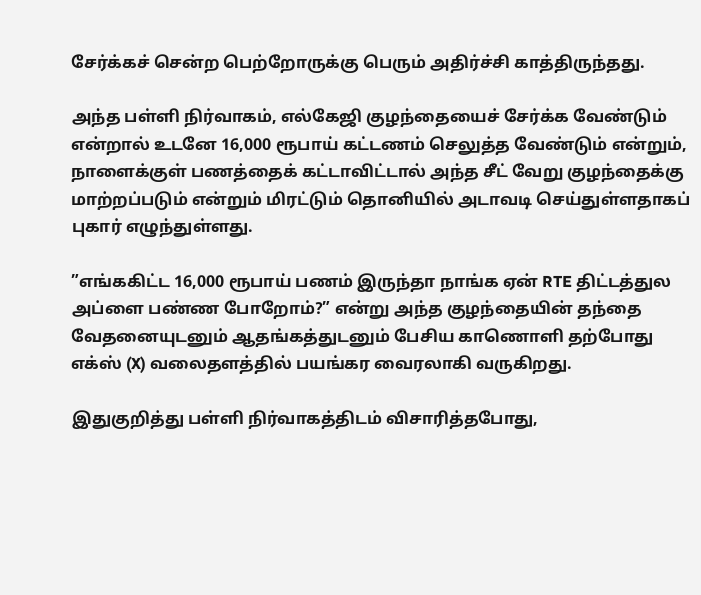சேர்க்கச் சென்ற பெற்றோருக்கு பெரும் அதிர்ச்சி காத்திருந்தது.

அந்த பள்ளி நிர்வாகம், எல்கேஜி குழந்தையைச் சேர்க்க வேண்டும் என்றால் உடனே 16,000 ரூபாய் கட்டணம் செலுத்த வேண்டும் என்றும், நாளைக்குள் பணத்தைக் கட்டாவிட்டால் அந்த சீட் வேறு குழந்தைக்கு மாற்றப்படும் என்றும் மிரட்டும் தொனியில் அடாவடி செய்துள்ளதாகப் புகார் எழுந்துள்ளது.

”எங்ககிட்ட 16,000 ரூபாய் பணம் இருந்தா நாங்க ஏன் RTE திட்டத்துல அப்ளை பண்ண போறோம்?” என்று அந்த குழந்தையின் தந்தை வேதனையுடனும் ஆதங்கத்துடனும் பேசிய காணொளி தற்போது எக்ஸ் (X) வலைதளத்தில் பயங்கர வைரலாகி வருகிறது.

இதுகுறித்து பள்ளி நிர்வாகத்திடம் விசாரித்தபோது,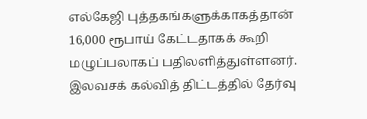எல்கேஜி புத்தகங்களுக்காகத்தான் 16,000 ரூபாய் கேட்டதாகக் கூறி மழுப்பலாகப் பதிலளித்துள்ளனர். இலவசக் கல்வித் திட்டத்தில் தேர்வு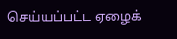செய்யப்பட்ட ஏழைக்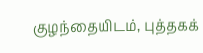குழந்தையிடம், புத்தகக்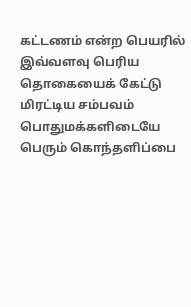கட்டணம் என்ற பெயரில் இவ்வளவு பெரிய தொகையைக் கேட்டு மிரட்டிய சம்பவம் பொதுமக்களிடையே பெரும் கொந்தளிப்பை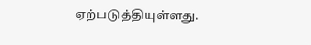ஏற்படுத்தியுள்ளது.